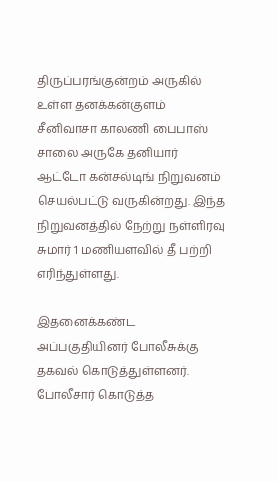திருப்பரங்குன்றம் அருகில் உள்ள தனக்கன்குளம் சீனிவாசா காலணி பைபாஸ் சாலை அருகே தனியார் ஆட்டோ கன்சல்டிங் நிறுவனம் செயல்பட்டு வருகின்றது. இந்த நிறுவனத்தில் நேற்று நள்ளிரவு சுமார் 1 மணியளவில் தீ பற்றி எரிந்துள்ளது.

இதனைக்கண்ட அப்பகுதியினர் போலீசுக்கு தகவல் கொடுத்துள்ளனர். போலீசார் கொடுத்த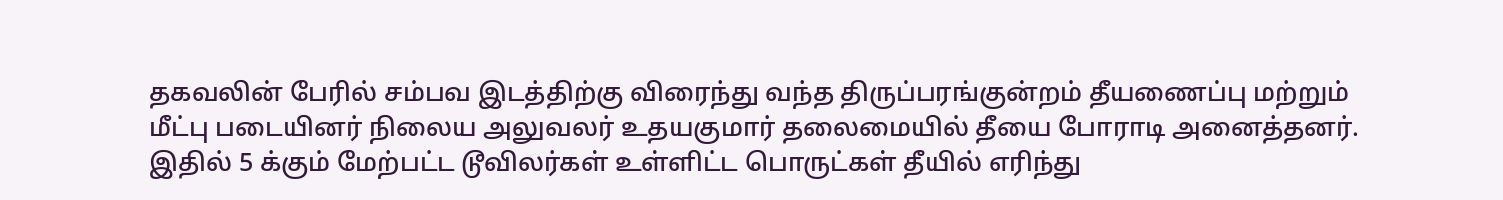தகவலின் பேரில் சம்பவ இடத்திற்கு விரைந்து வந்த திருப்பரங்குன்றம் தீயணைப்பு மற்றும் மீட்பு படையினர் நிலைய அலுவலர் உதயகுமார் தலைமையில் தீயை போராடி அனைத்தனர். இதில் 5 க்கும் மேற்பட்ட டூவிலர்கள் உள்ளிட்ட பொருட்கள் தீயில் எரிந்து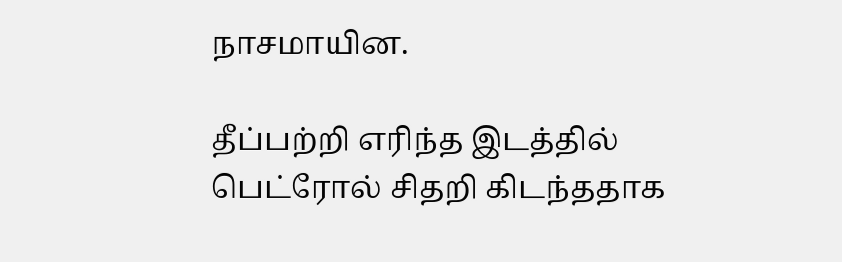நாசமாயின.

தீப்பற்றி எரிந்த இடத்தில் பெட்ரோல் சிதறி கிடந்ததாக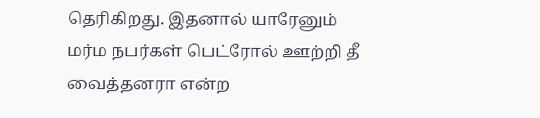தெரிகிறது. இதனால் யாரேனும் மர்ம நபர்கள் பெட்ரோல் ஊற்றி தீ வைத்தனரா என்ற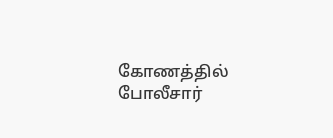கோணத்தில் போலீசார்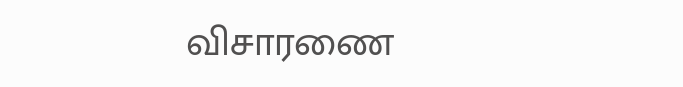விசாரணை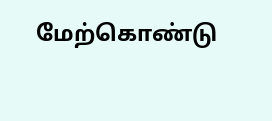மேற்கொண்டு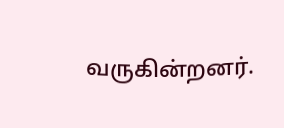வருகின்றனர்.